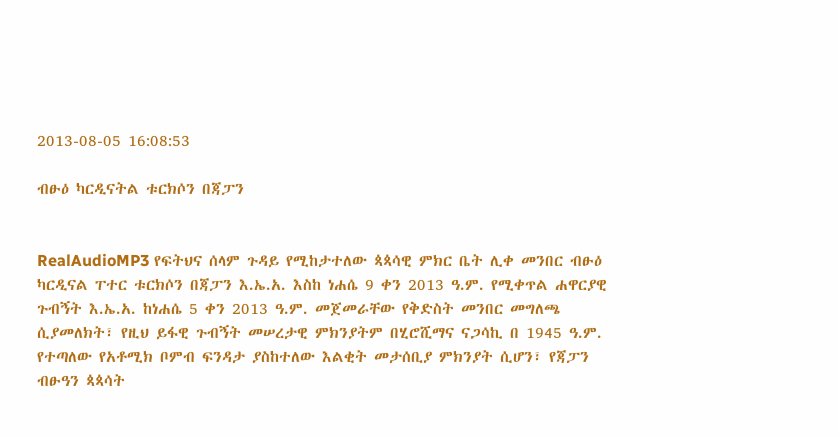2013-08-05 16:08:53

ብፁዕ ካርዲናትል ቱርክሶን በጃፓን


RealAudioMP3 የፍትህና ሰላም ጉዳይ የሚከታተለው ጳጳሳዊ ምክር ቤት ሊቀ መንበር ብፁዕ ካርዲናል ፐተር ቱርክሶን በጃፓን እ.ኤ.አ. እስከ ነሐሴ 9 ቀን 2013 ዓ.ም. የሚቀጥል ሐዋርያዊ ጉብኝት እ.ኤ.አ. ከነሐሴ 5 ቀን 2013 ዓ.ም. መጀመራቸው የቅድስት መንበር መግለጫ ሲያመለክት፣ የዚህ ይፋዊ ጉብኝት መሠረታዊ ምክንያትም በሂሮሺማና ናጋሳኪ በ 1945 ዓ.ም. የተጣለው የአቶሚክ ቦምብ ፍንዳታ ያስከተለው እልቂት መታሰቢያ ምክንያት ሲሆን፣ የጃፓን ብፁዓን ጳጳሳት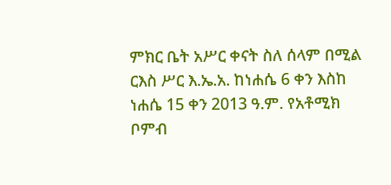ምክር ቤት አሥር ቀናት ስለ ሰላም በሚል ርእስ ሥር እ.ኤ.አ. ከነሐሴ 6 ቀን እስከ ነሐሴ 15 ቀን 2013 ዓ.ም. የአቶሚክ ቦምብ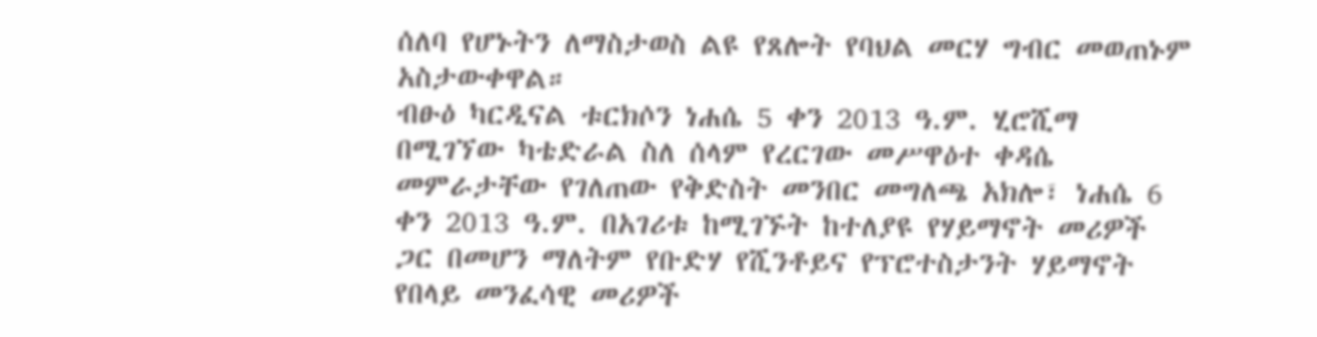ሰለባ የሆኑትን ለማስታወስ ልዩ የጸሎት የባህል መርሃ ግብር መወጠኑም አስታውቀዋል።
ብፁዕ ካርዲናል ቱርክሶን ነሐሴ 5 ቀን 2013 ዓ.ም. ሂሮሺማ በሚገኘው ካቴድራል ስለ ሰላም የረርገው መሥዋዕተ ቀዳሴ መምራታቸው የገለጠው የቅድስት መንበር መግለጫ አክሎ፣ ነሐሴ 6 ቀን 2013 ዓ.ም. በአገሪቱ ከሚገኙት ከተለያዩ የሃይማኖት መሪዎች ጋር በመሆን ማለትም የቡድሃ የሺንቶይና የፕሮተስታንት ሃይማኖት የበላይ መንፈሳዊ መሪዎች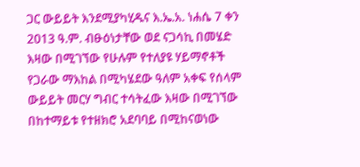ጋር ውይይት እንደሚያካሂዱና እ.ኤ.አ. ነሐሴ 7 ቀን 2013 ዓ.ም. ብፁዕነታቸው ወደ ናጋሳኪ በመሄድ እዛው በሚገኘው የሁሉም የተለያዩ ሃይማኖቶች የጋራው ማእከል በሚካሄደው ዓለም አቀፍ የሰላም ውይይት መርሃ ግብር ተሳትፈው እዛው በሚገኘው በከተማይቱ የተዘክሮ አደባባይ በሚከናወነው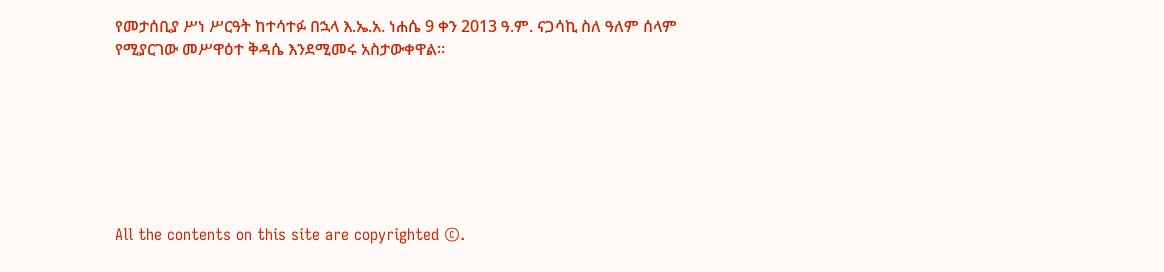የመታሰቢያ ሥነ ሥርዓት ከተሳተፉ በኋላ እ.ኤ.አ. ነሐሴ 9 ቀን 2013 ዓ.ም. ናጋሳኪ ስለ ዓለም ሰላም የሚያርገው መሥዋዕተ ቅዳሴ እንደሚመሩ አስታውቀዋል።







All the contents on this site are copyrighted ©.